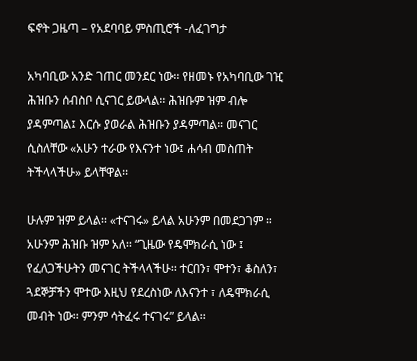ፍኖት ጋዜጣ – የአደባባይ ምስጢሮች -ለፈገግታ

አካባቢው አንድ ገጠር መንደር ነው፡፡ የዘመኑ የአካባቢው ገዢ ሕዝቡን ሰብስቦ ሲናገር ይውላል፡፡ ሕዝቡም ዝም ብሎ ያዳምጣል፤ እርሱ ያወራል ሕዝቡን ያዳምጣል። መናገር ሲስለቸው «አሁን ተራው የእናንተ ነው፤ ሐሳብ መስጠት ትችላላችሁ» ይላቸዋል፡፡

ሁሉም ዝም ይላል፡፡ «ተናገሩ» ይላል አሁንም በመደጋገም ። አሁንም ሕዝቡ ዝም አለ፡፡ “ጊዜው የዴሞክራሲ ነው ፤ የፈለጋችሁትን መናገር ትችላላችሁ፡፡ ተርበን፣ ሞተን፣ ቆስለን፣ ጓደኞቻችን ሞተው እዚህ የደረስነው ለእናንተ ፣ ለዴሞክራሲ መብት ነው፡፡ ምንም ሳትፈሩ ተናገሩ” ይላል፡፡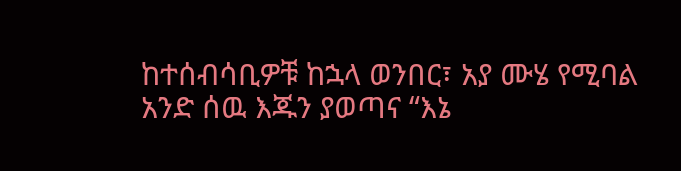ከተሰብሳቢዎቹ ከኋላ ወንበር፣ አያ ሙሄ የሚባል አንድ ሰዉ እጁን ያወጣና “እኔ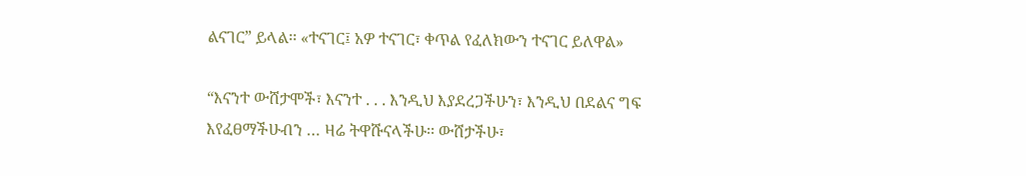ልናገር” ይላል፡፡ «ተናገር፤ አዎ ተናገር፣ ቀጥል የፈለክውን ተናገር ይለዋል»

“እናንተ ውሸታሞች፣ እናንተ . . . እንዲህ እያደረጋችሁን፣ እንዲህ በደልና ግፍ እየፈፀማችሁብን … ዛሬ ትዋሹናላችሁ፡፡ ውሸታችሁ፣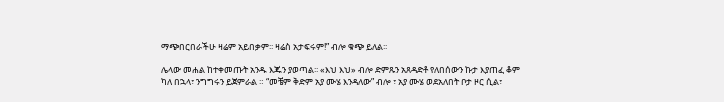ማጭበርበራችሁ ዛሬም አይበቃም፡፡ ዛሬስ አታፍሩም!” ብሎ ቁጭ ይለል፡፡

ሌላው መሐል ከተቀመጡት አንዱ እጁን ያወጣል፡፡ «እህ እህ» ብሎ ድምጹን አጸዳድቶ የለበሰውን ኩታ እያጠፈ ቆም ካለ በኋላ፣ ንግግሩን ይጀምራል ። “መቼም ቅድም አያ ሙሄ እንዳለው” ብሎ ፣ አያ ሙሄ ወደአለበት ቦታ ዞር ሲል፣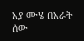አያ ሙሄ በአራት ሰው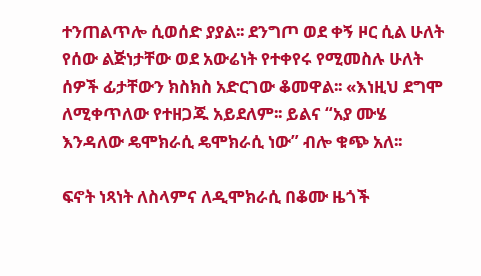ተንጠልጥሎ ሲወሰድ ያያል፡፡ ደንግጦ ወደ ቀኝ ዞር ሲል ሁለት የሰው ልጅነታቸው ወደ አውሬነት የተቀየሩ የሚመስሉ ሁለት ሰዎች ፊታቸውን ክስክስ አድርገው ቆመዋል፡፡ «እነዚህ ደግሞ ለሚቀጥለው የተዘጋጁ አይደለም፡፡ ይልና “አያ ሙሄ እንዳለው ዴሞክራሲ ዴሞክራሲ ነው” ብሎ ቁጭ አለ፡፡

ፍኖት ነጻነት ለስላምና ለዲሞክራሲ በቆሙ ዜጎች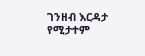ገንዘብ እርዳታ የሚታተም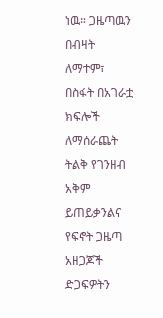ነዉ። ጋዜጣዉን በብዛት ለማተም፣ በስፋት በአገራቷ ክፍሎች ለማሰራጨት ትልቅ የገንዘብ አቅም ይጠይቃንልና የፍኖት ጋዜጣ አዘጋጆች ድጋፍዎትን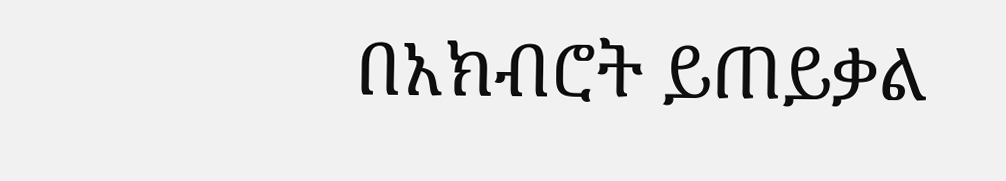በአክብሮት ይጠይቃል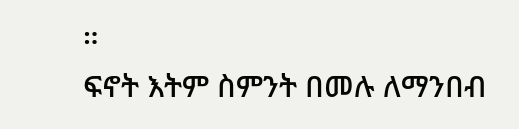።
ፍኖት እትም ስምንት በመሉ ለማንበብ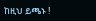ከዚህ ይጫኑ !